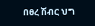በፀረ ሽብር ህግ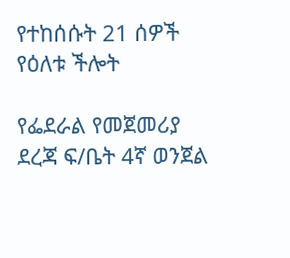የተከሰሱት 21 ሰዎች የዕለቱ ችሎት

የፌደራል የመጀመሪያ ደረጃ ፍ/ቤት 4ኛ ወንጀል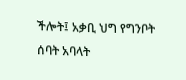ችሎት፤ አቃቢ ህግ የግንቦት ሰባት አባላት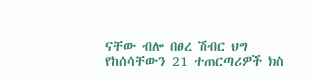ናቸው ብሎ በፀረ ሽብር ህግ የከሰሳቸውን 21 ተጠርጣሪዎች ክስ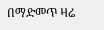በማድመጥ ዛሬ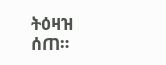ትዕዛዝ ሰጠ።